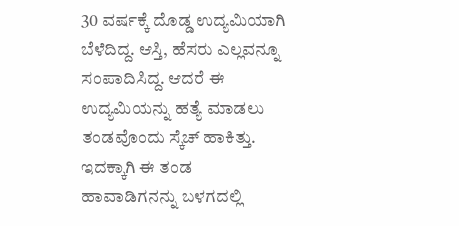30 ವರ್ಷಕ್ಕೆ ದೊಡ್ಡ ಉದ್ಯಮಿಯಾಗಿ ಬೆಳೆದಿದ್ದ. ಆಸ್ತಿ, ಹೆಸರು ಎಲ್ಲವನ್ನೂ ಸಂಪಾದಿಸಿದ್ದ. ಆದರೆ ಈ ಉದ್ಯಮಿಯನ್ನು ಹತ್ಯೆ ಮಾಡಲು ತಂಡವೊಂದು ಸ್ಕೆಚ್ ಹಾಕಿತ್ತು. ಇದಕ್ಕಾಗಿ ಈ ತಂಡ ಹಾವಾಡಿಗನನ್ನು ಬಳಗದಲ್ಲಿ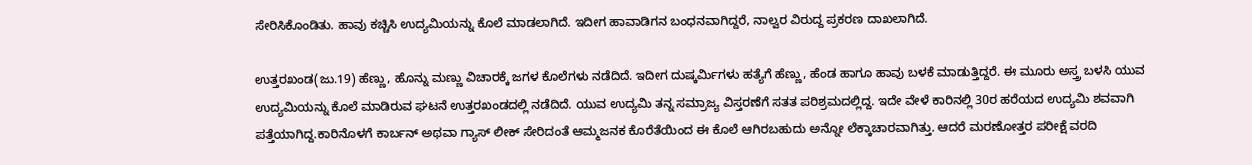ಸೇರಿಸಿಕೊಂಡಿತು. ಹಾವು ಕಚ್ಚಿಸಿ ಉದ್ಯಮಿಯನ್ನು ಕೊಲೆ ಮಾಡಲಾಗಿದೆ. ಇದೀಗ ಹಾವಾಡಿಗನ ಬಂಧನವಾಗಿದ್ದರೆ, ನಾಲ್ವರ ವಿರುದ್ದ ಪ್ರಕರಣ ದಾಖಲಾಗಿದೆ.

ಉತ್ತರಖಂಡ(ಜು.19) ಹೆಣ್ಣು, ಹೊನ್ನು ಮಣ್ಣು ವಿಚಾರಕ್ಕೆ ಜಗಳ ಕೊಲೆಗಳು ನಡೆದಿದೆ. ಇದೀಗ ದುಷ್ಕರ್ಮಿಗಳು ಹತ್ಯೆಗೆ ಹೆಣ್ಣು, ಹೆಂಡ ಹಾಗೂ ಹಾವು ಬಳಕೆ ಮಾಡುತ್ತಿದ್ದರೆ. ಈ ಮೂರು ಅಸ್ತ್ರ ಬಳಸಿ ಯುವ ಉದ್ಯಮಿಯನ್ನು ಕೊಲೆ ಮಾಡಿರುವ ಘಟನೆ ಉತ್ತರಖಂಡದಲ್ಲಿ ನಡೆದಿದೆ. ಯುವ ಉದ್ಯಮಿ ತನ್ನ ಸಮ್ರಾಜ್ಯ ವಿಸ್ತರಣೆಗೆ ಸತತ ಪರಿಶ್ರಮದಲ್ಲಿದ್ದ. ಇದೇ ವೇಳೆ ಕಾರಿನಲ್ಲಿ 30ರ ಹರೆಯದ ಉದ್ಯಮಿ ಶವವಾಗಿ ಪತ್ತೆಯಾಗಿದ್ದ.ಕಾರಿನೊಳಗೆ ಕಾರ್ಬನ್ ಅಥವಾ ಗ್ಯಾಸ್ ಲೀಕ್ ಸೇರಿದಂತೆ ಆಮ್ಮಜನಕ ಕೊರೆತೆಯಿಂದ ಈ ಕೊಲೆ ಆಗಿರಬಹುದು ಅನ್ನೋ ಲೆಕ್ಕಾಚಾರವಾಗಿತ್ತು. ಆದರೆ ಮರಣೋತ್ತರ ಪರೀಕ್ಷೆ ವರದಿ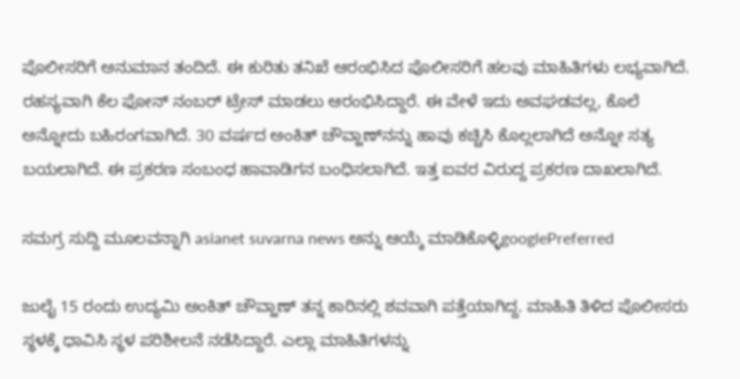ಪೊಲೀಸರಿಗೆ ಅನುಮಾನ ತಂದಿದೆ. ಈ ಕುರಿತು ತನಿಖೆ ಆರಂಭಿಸಿದ ಪೊಲೀಸರಿಗೆ ಹಲವು ಮಾಹಿತಿಗಳು ಲಭ್ಯವಾಗಿದೆ. ರಹಸ್ಯವಾಗಿ ಕೆಲ ಫೋನ್ ನಂಬರ್ ಟ್ರೇಸ್ ಮಾಡಲು ಆರಂಭಿಸಿದ್ದಾರೆ. ಈ ವೇಳೆ ಇದು ಅವಘಡವಲ್ಲ, ಕೊಲೆ ಅನ್ನೋದು ಬಹಿರಂಗವಾಗಿದೆ. 30 ವರ್ಷದ ಅಂಕಿತ್ ಚೌವ್ಹಾಣ್‌ನನ್ನು ಹಾವು ಕಚ್ಚಿಸಿ ಕೊಲ್ಲಲಾಗಿದೆ ಅನ್ನೋ ಸತ್ಯ ಬಯಲಾಗಿದೆ. ಈ ಪ್ರಕರಣ ಸಂಬಂಧ ಹಾವಾಡಿಗನ ಬಂಧಿಸಲಾಗಿದೆ. ಇತ್ತ ಐವರ ವಿರುದ್ದ ಪ್ರಕರಣ ದಾಖಲಾಗಿದೆ.

ಸಮಗ್ರ ಸುದ್ದಿ ಮೂಲವನ್ನಾಗಿ asianet suvarna news ಅನ್ನು ಆಯ್ಕೆ ಮಾಡಿಕೊಳ್ಳಿgooglePreferred

ಜುಲೈ 15 ರಂದು ಉದ್ಯಮಿ ಅಂಕಿತ್ ಚೌವ್ಹಾಣ್ ತನ್ನ ಕಾರಿನಲ್ಲಿ ಶವವಾಗಿ ಪತ್ತೆಯಾಗಿದ್ದ. ಮಾಹಿತಿ ತಿಳಿದ ಪೊಲೀಸರು ಸ್ಥಳಕ್ಕೆ ಧಾವಿಸಿ ಸ್ಥಳ ಪರಿಶೀಲನೆ ನಡೆಸಿದ್ದಾರೆ. ಎಲ್ಲಾ ಮಾಹಿತಿಗಳನ್ನು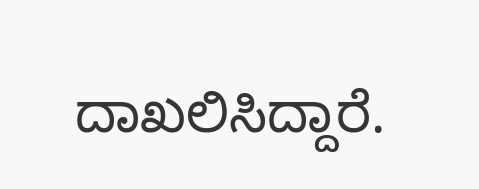ದಾಖಲಿಸಿದ್ದಾರೆ.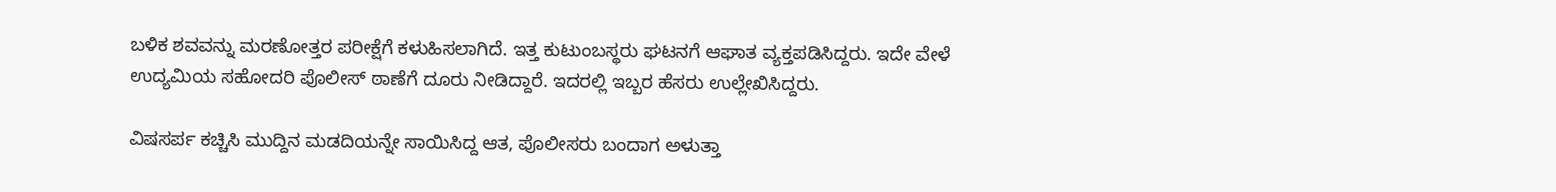ಬಳಿಕ ಶವವನ್ನು ಮರಣೋತ್ತರ ಪರೀಕ್ಷೆಗೆ ಕಳುಹಿಸಲಾಗಿದೆ. ಇತ್ತ ಕುಟುಂಬಸ್ಥರು ಘಟನಗೆ ಆಘಾತ ವ್ಯಕ್ತಪಡಿಸಿದ್ದರು. ಇದೇ ವೇಳೆ ಉದ್ಯಮಿಯ ಸಹೋದರಿ ಪೊಲೀಸ್ ಠಾಣೆಗೆ ದೂರು ನೀಡಿದ್ದಾರೆ. ಇದರಲ್ಲಿ ಇಬ್ಬರ ಹೆಸರು ಉಲ್ಲೇಖಿಸಿದ್ದರು.

ವಿಷಸರ್ಪ ಕಚ್ಚಿಸಿ ಮುದ್ದಿನ ಮಡದಿಯನ್ನೇ ಸಾಯಿಸಿದ್ದ ಆತ, ಪೊಲೀಸರು ಬಂದಾಗ ಅಳುತ್ತಾ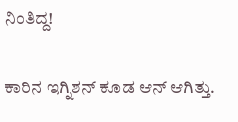ನಿಂತಿದ್ದ!

ಕಾರಿನ ಇಗ್ನಿಶನ್ ಕೂಡ ಆನ್ ಆಗಿತ್ತು.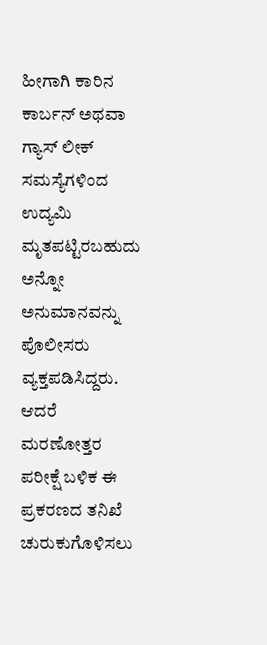ಹೀಗಾಗಿ ಕಾರಿನ ಕಾರ್ಬನ್ ಅಥವಾ ಗ್ಯಾಸ್ ಲೀಕ್ ಸಮಸ್ಯೆಗಳಿಂದ ಉದ್ಯಮಿ ಮೃತಪಟ್ಟಿರಬಹುದು ಅನ್ನೋ ಅನುಮಾನವನ್ನು ಪೊಲೀಸರು ವ್ಯಕ್ತಪಡಿಸಿದ್ದರು. ಆದರೆ ಮರಣೋತ್ತರ ಪರೀಕ್ಷೆ ಬಳಿಕ ಈ ಪ್ರಕರಣದ ತನಿಖೆ ಚುರುಕುಗೊಳಿಸಲು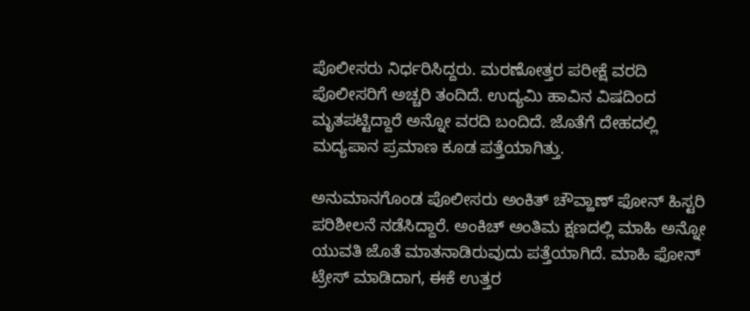ಪೊಲೀಸರು ನಿರ್ಧರಿಸಿದ್ದರು. ಮರಣೋತ್ತರ ಪರೀಕ್ಷೆ ವರದಿ ಪೊಲೀಸರಿಗೆ ಅಚ್ಚರಿ ತಂದಿದೆ. ಉದ್ಯಮಿ ಹಾವಿನ ವಿಷದಿಂದ ಮೃತಪಟ್ಟಿದ್ದಾರೆ ಅನ್ನೋ ವರದಿ ಬಂದಿದೆ. ಜೊತೆಗೆ ದೇಹದಲ್ಲಿ ಮದ್ಯಪಾನ ಪ್ರಮಾಣ ಕೂಡ ಪತ್ತೆಯಾಗಿತ್ತು.

ಅನುಮಾನಗೊಂಡ ಪೊಲೀಸರು ಅಂಕಿತ್ ಚೌವ್ಹಾಣ್ ಫೋನ್ ಹಿಸ್ಟರಿ ಪರಿಶೀಲನೆ ನಡೆಸಿದ್ದಾರೆ. ಅಂಕಿಚ್ ಅಂತಿಮ ಕ್ಷಣದಲ್ಲಿ ಮಾಹಿ ಅನ್ನೋ ಯುವತಿ ಜೊತೆ ಮಾತನಾಡಿರುವುದು ಪತ್ತೆಯಾಗಿದೆ. ಮಾಹಿ ಫೋನ್ ಟ್ರೇಸ್ ಮಾಡಿದಾಗ, ಈಕೆ ಉತ್ತರ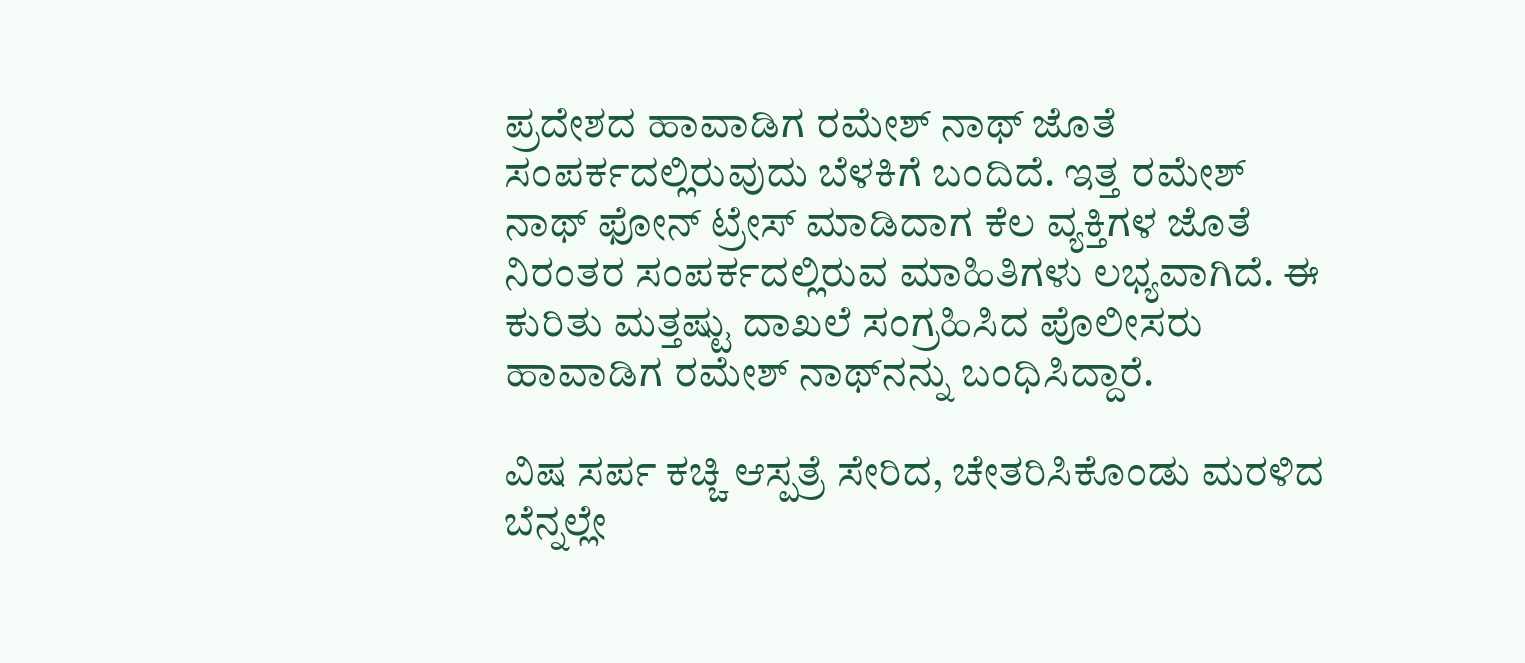ಪ್ರದೇಶದ ಹಾವಾಡಿಗ ರಮೇಶ್ ನಾಥ್ ಜೊತೆ ಸಂಪರ್ಕದಲ್ಲಿರುವುದು ಬೆಳಕಿಗೆ ಬಂದಿದೆ. ಇತ್ತ ರಮೇಶ್ ನಾಥ್ ಫೋನ್ ಟ್ರೇಸ್ ಮಾಡಿದಾಗ ಕೆಲ ವ್ಯಕ್ತಿಗಳ ಜೊತೆ ನಿರಂತರ ಸಂಪರ್ಕದಲ್ಲಿರುವ ಮಾಹಿತಿಗಳು ಲಭ್ಯವಾಗಿದೆ. ಈ ಕುರಿತು ಮತ್ತಷ್ಟು ದಾಖಲೆ ಸಂಗ್ರಹಿಸಿದ ಪೊಲೀಸರು ಹಾವಾಡಿಗ ರಮೇಶ್ ನಾಥ್‌ನನ್ನು ಬಂಧಿಸಿದ್ದಾರೆ.

ವಿಷ ಸರ್ಪ ಕಚ್ಚಿ ಆಸ್ಪತ್ರೆ ಸೇರಿದ, ಚೇತರಿಸಿಕೊಂಡು ಮರಳಿದ ಬೆನ್ನಲ್ಲೇ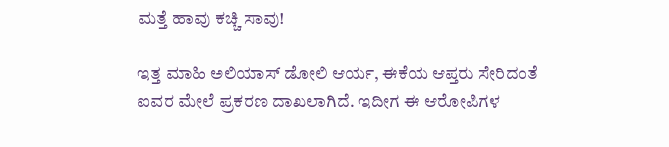ಮತ್ತೆ ಹಾವು ಕಚ್ಚಿ ಸಾವು!

ಇತ್ತ ಮಾಹಿ ಅಲಿಯಾಸ್ ಡೋಲಿ ಆರ್ಯ, ಈಕೆಯ ಆಪ್ತರು ಸೇರಿದಂತೆ ಐವರ ಮೇಲೆ ಪ್ರಕರಣ ದಾಖಲಾಗಿದೆ. ಇದೀಗ ಈ ಆರೋಪಿಗಳ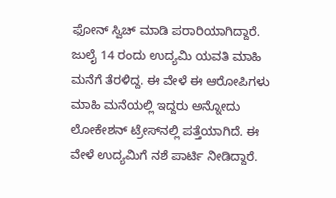ಫೋನ್ ಸ್ವಿಚ್ ಮಾಡಿ ಪರಾರಿಯಾಗಿದ್ದಾರೆ. ಜುಲೈ 14 ರಂದು ಉದ್ಯಮಿ ಯವತಿ ಮಾಹಿ ಮನೆಗೆ ತೆರಳಿದ್ದ. ಈ ವೇಳೆ ಈ ಆರೋಪಿಗಳು ಮಾಹಿ ಮನೆಯಲ್ಲಿ ಇದ್ದರು ಅನ್ನೋದು ಲೋಕೇಶನ್‌ ಟ್ರೇಸ್‌ನಲ್ಲಿ ಪತ್ತೆಯಾಗಿದೆ. ಈ ವೇಳೆ ಉದ್ಯಮಿಗೆ ನಶೆ ಪಾರ್ಟಿ ನೀಡಿದ್ದಾರೆ.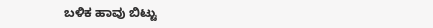ಬಳಿಕ ಹಾವು ಬಿಟ್ಟು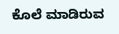ಕೊಲೆ ಮಾಡಿರುವ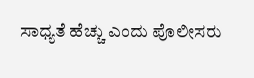ಸಾಧ್ಯತೆ ಹೆಚ್ಚು ಎಂದು ಪೊಲೀಸರು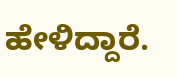ಹೇಳಿದ್ದಾರೆ.